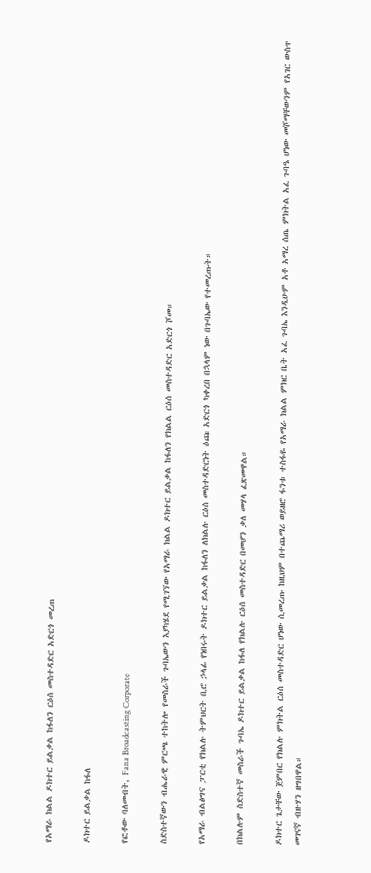የአማራ ክልል ዶክተር ይልቃል ከፋለን ርዕሰ መስተዳድር አድርጎ መረጠ

ዶክተር ይልቃል ከፋለ

የፎቶው ባለመብት, Fana Broadcasting Corporate

ስድስተኛውን ብሔራዊ ምርጫ ተከትሎ የመስራች ጉባኤውን እያካሄደ የሚገኘው የአማራ ክልል ዶክተር ይልቃል ከፋለን የክልል ርዕሰ መስተዳድር አድርጎ ሾመ።

የአማራ ብልፅግና ፓርቲ የክልሉ ትምህርት ቢሮ ኃላፊ የነበሩት ዶክተር ይልቃል ከፋለን ለክልሉ ርዕሰ መስተዳድርነት ዕጩ አድርጎ ካቀረበ በኋላም ነው በጉባኤው የተመረጡት።

በክልሉም ስድስተኛ መስራች ጉባኤ ዶክተር ይልቃል ከፋለ የክልሉ ርዕሰ መስተዳድር በመሆን ቃለ መሃላ ፈጽመዋል።

ዶክተር ጌታቸው ጀምበር የክልሉ ምክትል ርዕሰ መስተዳድር ሆነው ሲመረጡ ከዚህም በተጨማሪ ወይዘሮ ፋንቱ ተስፋዬ የአማራ ክልል ምክር ቤት አፈ ጉባኤ እንዲሁም አቶ አማረ ሰጤ ምክትል አፈ ጉባዔ ሆነው መሾማቸውንም የአገር ውስጥ መገናኛ ብዙሃን ዘግበዋል።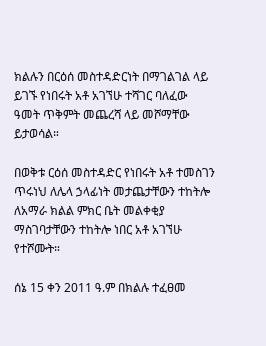ክልሉን በርዕሰ መስተዳድርነት በማገልገል ላይ ይገኙ የነበሩት አቶ አገኘሁ ተሻገር ባለፈው ዓመት ጥቅምት መጨረሻ ላይ መሾማቸው ይታወሳል።

በወቅቱ ርዕሰ መስተዳድር የነበሩት አቶ ተመስገን ጥሩነህ ለሌላ ኃላፊነት መታጨታቸውን ተከትሎ ለአማራ ክልል ምክር ቤት መልቀቂያ ማስገባታቸውን ተከትሎ ነበር አቶ አገኘሁ የተሾሙት።

ሰኔ 15 ቀን 2011 ዓ.ም በክልሉ ተፈፀመ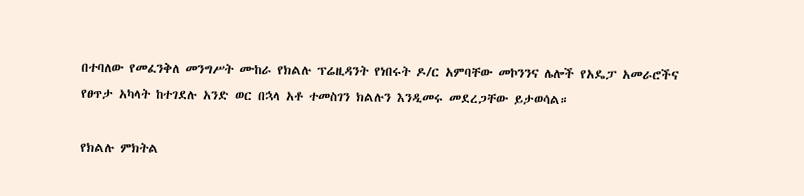በተባለው የመፈንቅለ መንግሥት ሙከራ የክልሉ ፕሬዚዳንት የነበሩት ዶ/ር አምባቸው መኮንንና ሌሎች የአዴፓ አመራሮችና የፀጥታ አካላት ከተገደሉ አንድ ወር በኋላ አቶ ተመስገን ክልሉን እንዲመሩ መደረጋቸው ይታወሳል።

የክልሉ ምክትል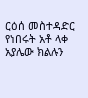ርዕሰ መስተዳድር የነበሩት አቶ ላቀ አያሌው ክልሉን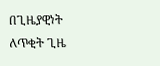በጊዜያዊነት ለጥቂት ጊዜ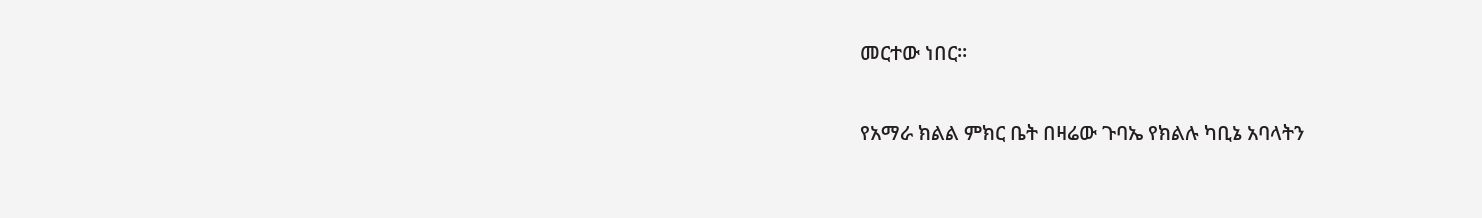መርተው ነበር።

የአማራ ክልል ምክር ቤት በዛሬው ጉባኤ የክልሉ ካቢኔ አባላትን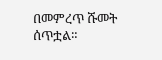በመምረጥ ሹመት ሰጥቷል።